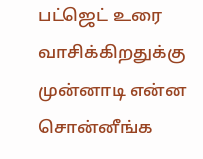பட்ஜெட் உரை வாசிக்கிறதுக்கு முன்னாடி என்ன சொன்னீங்க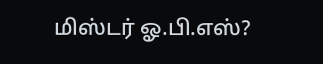மிஸ்டர் ஓ.பி.எஸ்?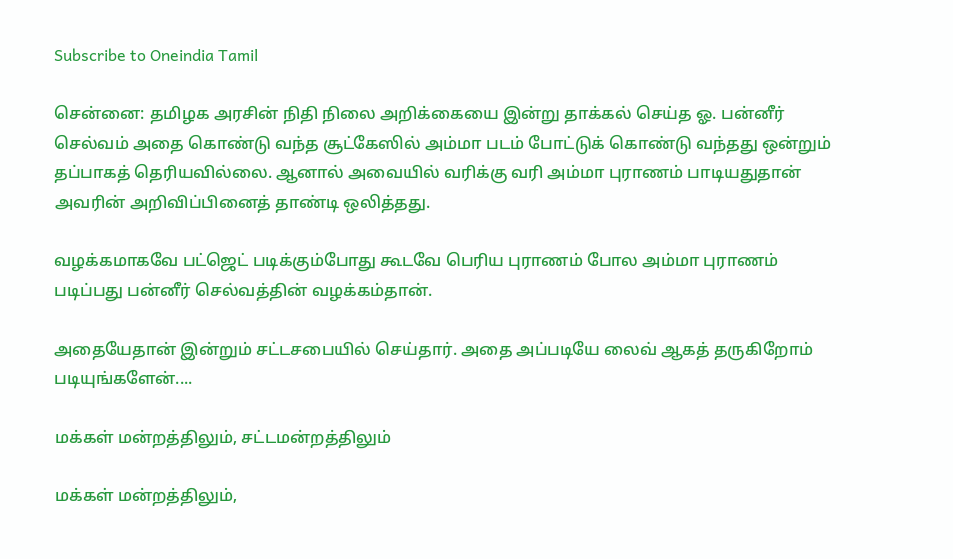Subscribe to Oneindia Tamil

சென்னை: தமிழக அரசின் நிதி நிலை அறிக்கையை இன்று தாக்கல் செய்த ஓ. பன்னீர் செல்வம் அதை கொண்டு வந்த சூட்கேஸில் அம்மா படம் போட்டுக் கொண்டு வந்தது ஒன்றும் தப்பாகத் தெரியவில்லை. ஆனால் அவையில் வரிக்கு வரி அம்மா புராணம் பாடியதுதான் அவரின் அறிவிப்பினைத் தாண்டி ஒலித்தது.

வழக்கமாகவே பட்ஜெட் படிக்கும்போது கூடவே பெரிய புராணம் போல அம்மா புராணம் படிப்பது பன்னீர் செல்வத்தின் வழக்கம்தான்.

அதையேதான் இன்றும் சட்டசபையில் செய்தார். அதை அப்படியே லைவ் ஆகத் தருகிறோம் படியுங்களேன்....

மக்கள் மன்றத்திலும், சட்டமன்றத்திலும்

மக்கள் மன்றத்திலும்,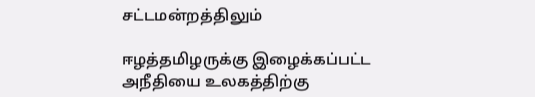சட்டமன்றத்திலும்

ஈழத்தமிழருக்கு இழைக்கப்பட்ட அநீதியை உலகத்திற்கு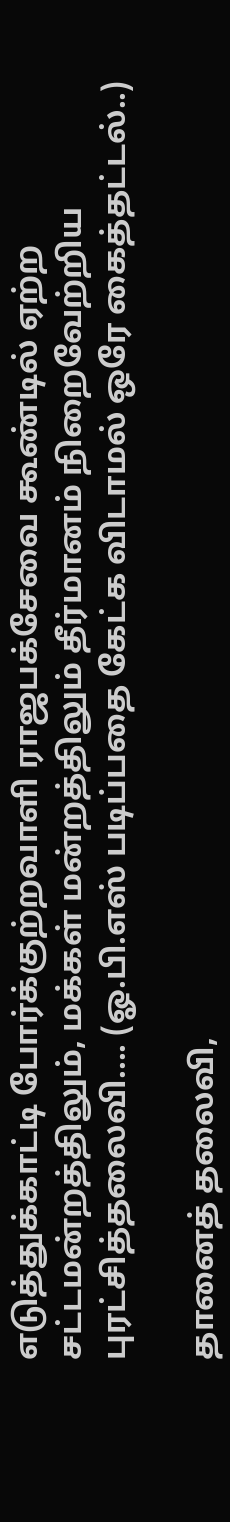எடுத்துக்காட்டி போர்க்குற்றவாளி ராஜபக்சேவை கூண்டில் ஏற்ற சட்டமன்றத்திலும், மக்கள் மன்றத்திலும் தீர்மானம் நிறைவேற்றிய புரட்சித்தலைவி.... (ஓ.பி.எஸ் படிப்பதை கேட்க விடாமல் ஒரே கைத்தட்டல்..)

தானைத் தலைவி,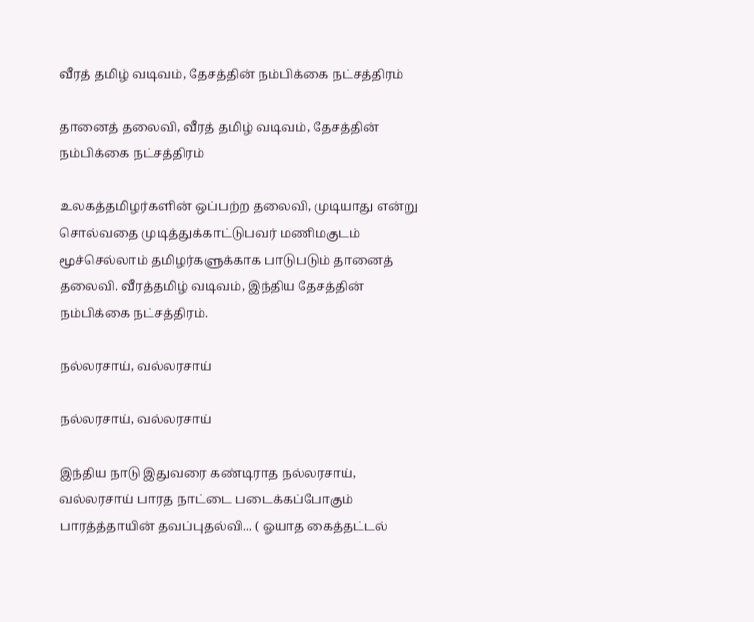வீரத் தமிழ் வடிவம், தேசத்தின் நம்பிக்கை நட்சத்திரம்

தானைத் தலைவி, வீரத் தமிழ் வடிவம், தேசத்தின் நம்பிக்கை நட்சத்திரம்

உலகத்தமிழர்களின் ஒப்பற்ற தலைவி, முடியாது என்று சொல்வதை முடித்துக்காட்டுபவர் மணிமகுடம் மூச்செல்லாம் தமிழர்களுக்காக பாடுபடும் தானைத் தலைவி. வீரத்தமிழ் வடிவம், இந்திய தேசத்தின் நம்பிக்கை நட்சத்திரம்.

நல்லரசாய், வல்லரசாய்

நல்லரசாய், வல்லரசாய்

இந்திய நாடு இதுவரை கண்டிராத நல்லரசாய், வல்லரசாய் பாரத நாட்டை படைக்கப்போகும் பாரத்த்தாயின் தவப்புதல்வி... ( ஓயாத கைத்தட்டல்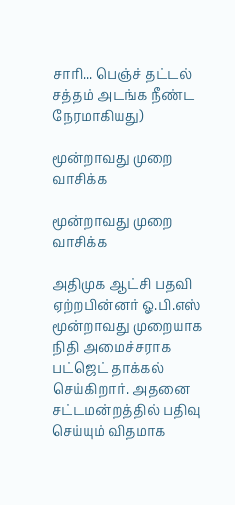சாரி... பெஞ்ச் தட்டல் சத்தம் அடங்க நீண்ட நேரமாகியது)

மூன்றாவது முறை வாசிக்க

மூன்றாவது முறை வாசிக்க

அதிமுக ஆட்சி பதவி ஏற்றபின்னர் ஓ.பி.எஸ் மூன்றாவது முறையாக நிதி அமைச்சராக பட்ஜெட் தாக்கல் செய்கிறார். அதனை சட்டமன்றத்தில் பதிவு செய்யும் விதமாக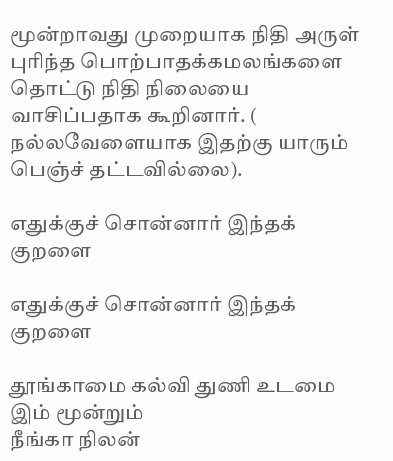மூன்றாவது முறையாக நிதி அருள் புரிந்த பொற்பாதக்கமலங்களை தொட்டு நிதி நிலையை வாசிப்பதாக கூறினார். ( நல்லவேளையாக இதற்கு யாரும் பெஞ்ச் தட்டவில்லை).

எதுக்குச் சொன்னார் இந்தக் குறளை

எதுக்குச் சொன்னார் இந்தக் குறளை

தூங்காமை கல்வி துணி உடமை இம் மூன்றும்
நீங்கா நிலன்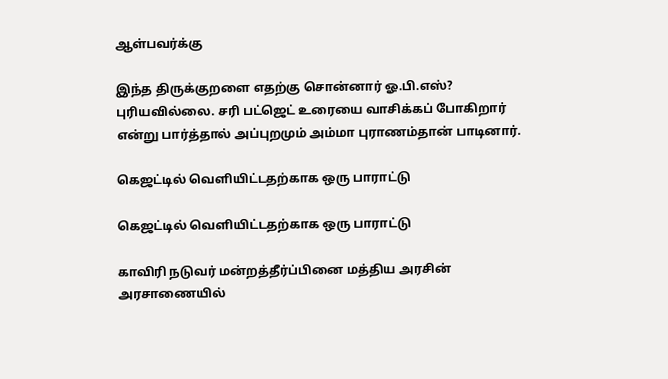ஆள்பவர்க்கு

இந்த திருக்குறளை எதற்கு சொன்னார் ஓ.பி.எஸ்? புரியவில்லை. சரி பட்ஜெட் உரையை வாசிக்கப் போகிறார் என்று பார்த்தால் அப்புறமும் அம்மா புராணம்தான் பாடினார்.

கெஜட்டில் வெளியிட்டதற்காக ஒரு பாராட்டு

கெஜட்டில் வெளியிட்டதற்காக ஒரு பாராட்டு

காவிரி நடுவர் மன்றத்தீர்ப்பினை மத்திய அரசின் அரசாணையில்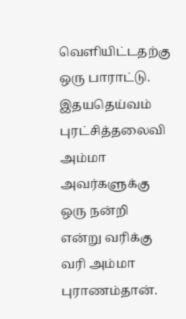வெளியிட்டதற்கு ஒரு பாராட்டு. இதயதெய்வம் புரட்சித்தலைவி அம்மா அவர்களுக்கு ஒரு நன்றி என்று வரிக்கு வரி அம்மா புராணம்தான்.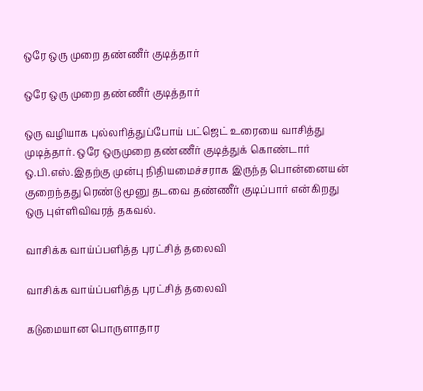ஒரே ஒரு முறை தண்ணீர் குடித்தார்

ஒரே ஒரு முறை தண்ணீர் குடித்தார்

ஒரு வழியாக புல்லரித்துப்போய் பட்ஜெட் உரையை வாசித்து முடித்தார். ஒரே ஒருமுறை தண்ணீர் குடித்துக் கொண்டார் ஒ.பி.எஸ்.இதற்கு முன்பு நிதியமைச்சராக இருந்த பொன்னையன் குறைந்தது ரெண்டு மூனு தடவை தண்ணீர் குடிப்பார் என்கிறது ஒரு புள்ளிவிவரத் தகவல்.

வாசிக்க வாய்ப்பளித்த புரட்சித் தலைவி

வாசிக்க வாய்ப்பளித்த புரட்சித் தலைவி

கடுமையான பொருளாதார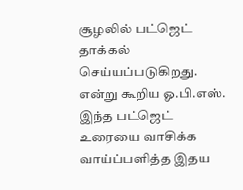சூழலில் பட்ஜெட் தாக்கல் செய்யப்படுகிறது. என்று கூறிய ஓ.பி.எஸ். இந்த பட்ஜெட் உரையை வாசிக்க வாய்ப்பளித்த இதய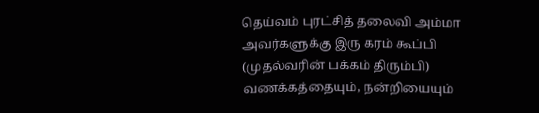தெய்வம் புரட்சித் தலைவி அம்மா அவர்களுக்கு இரு கரம் கூப்பி (முதல்வரின் பக்கம் திரும்பி) வணக்கத்தையும், நன்றியையும்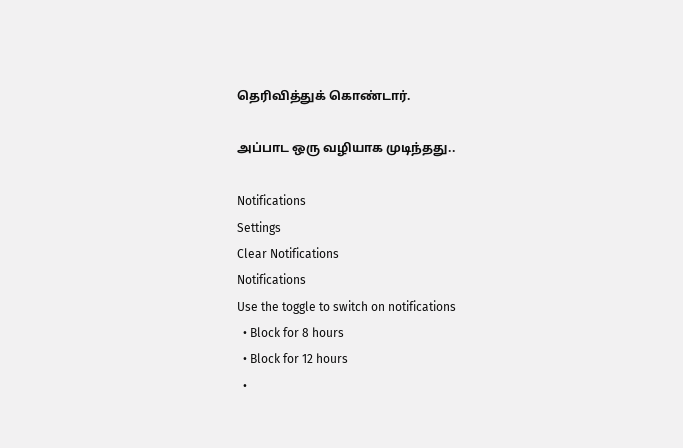தெரிவித்துக் கொண்டார்.

அப்பாட ஒரு வழியாக முடிந்தது..

Notifications
Settings
Clear Notifications
Notifications
Use the toggle to switch on notifications
  • Block for 8 hours
  • Block for 12 hours
  •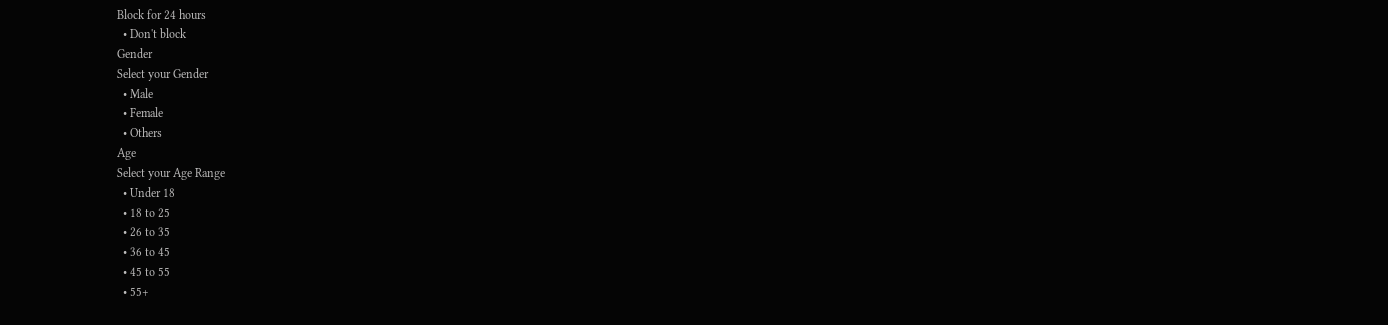Block for 24 hours
  • Don't block
Gender
Select your Gender
  • Male
  • Female
  • Others
Age
Select your Age Range
  • Under 18
  • 18 to 25
  • 26 to 35
  • 36 to 45
  • 45 to 55
  • 55+